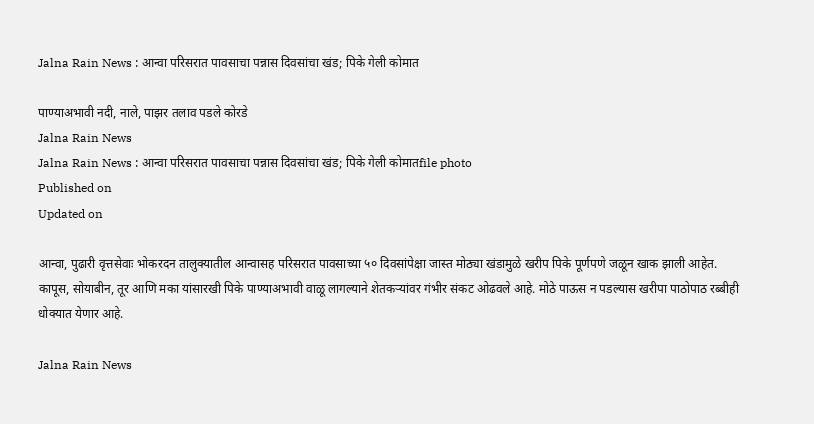Jalna Rain News : आन्वा परिसरात पावसाचा पन्नास दिवसांचा खंड; पिके गेली कोमात

पाण्याअभावी नदी, नाले, पाझर तलाव पडले कोरडे
Jalna Rain News
Jalna Rain News : आन्वा परिसरात पावसाचा पन्नास दिवसांचा खंड; पिके गेली कोमातfile photo
Published on
Updated on

आन्वा, पुढारी वृत्तसेवाः भोकरदन तालुक्यातील आन्वासह परिसरात पावसाच्या ५० दिवसांपेक्षा जास्त मोठ्या खंडामुळे खरीप पिके पूर्णपणे जळून खाक झाली आहेत. कापूस, सोयाबीन, तूर आणि मका यांसारखी पिके पाण्याअभावी वाळू लागल्याने शेतकऱ्यांवर गंभीर संकट ओढवले आहे. मोठे पाऊस न पडल्यास खरीपा पाठोपाठ रब्बीही धोक्यात येणार आहे.

Jalna Rain News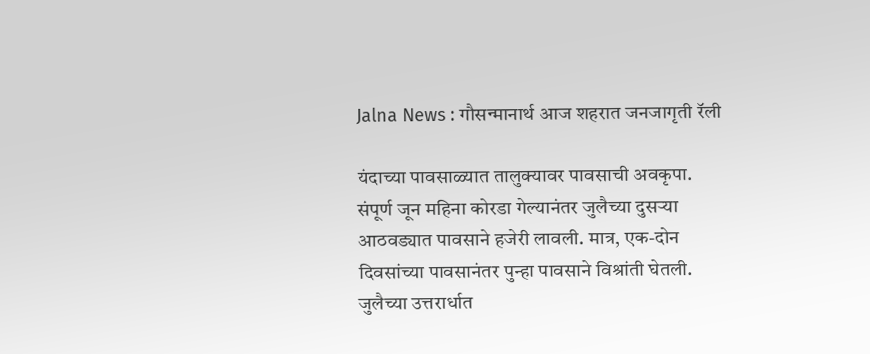Jalna News : गौसन्मानार्थ आज शहरात जनजागृती रॅली

यंदाच्या पावसाळ्यात तालुक्यावर पावसाची अवकृपा. संपूर्ण जून महिना कोरडा गेल्यानंतर जुलैच्या दुसऱ्या आठवड्यात पावसाने हजेरी लावली. मात्र, एक-दोन दिवसांच्या पावसानंतर पुन्हा पावसाने विश्रांती घेतली. जुलैच्या उत्तरार्धात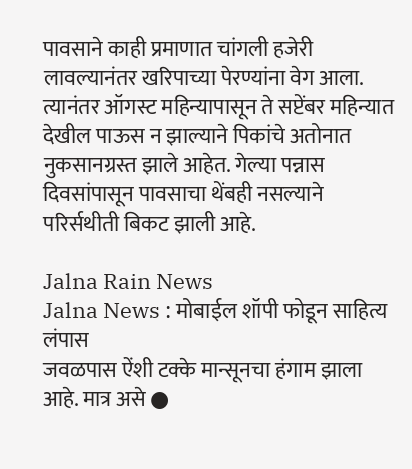पावसाने काही प्रमाणात चांगली हजेरी लावल्यानंतर खरिपाच्या पेरण्यांना वेग आला. त्यानंतर ऑगस्ट महिन्यापासून ते सप्टेंबर महिन्यात देखील पाऊस न झाल्याने पिकांचे अतोनात नुकसानग्रस्त झाले आहेत. गेल्या पन्नास दिवसांपासून पावसाचा थेंबही नसल्याने परिर्सथीती बिकट झाली आहे.

Jalna Rain News
Jalna News : मोबाईल शॉपी फोडून साहित्य लंपास
जवळपास ऐंशी टक्के मान्सूनचा हंगाम झाला आहे. मात्र असे ●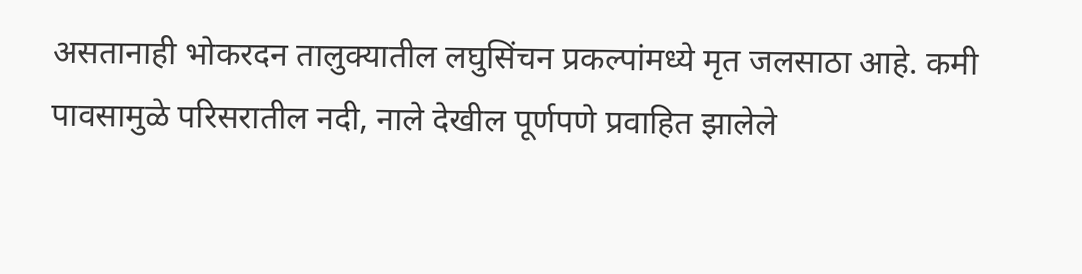असतानाही भोकरदन तालुक्यातील लघुसिंचन प्रकल्पांमध्ये मृत जलसाठा आहे. कमी पावसामुळे परिसरातील नदी, नाले देखील पूर्णपणे प्रवाहित झालेले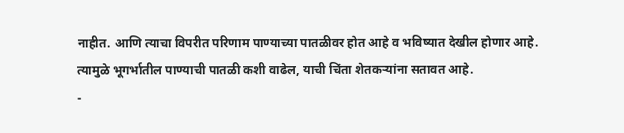नाहीत. आणि त्याचा विपरीत परिणाम पाण्याच्या पातळीवर होत आहे व भविष्यात देखील होणार आहे. त्यामुळे भूगर्भातील पाण्याची पातळी कशी वाढेल, याची चिंता शेतकऱ्यांना सतावत आहे.
-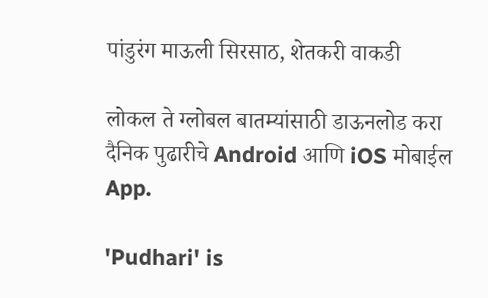पांडुरंग माऊली सिरसाठ, शेतकरी वाकडी

लोकल ते ग्लोबल बातम्यांसाठी डाऊनलोड करा दैनिक पुढारीचे Android आणि iOS मोबाईल App.

'Pudhari' is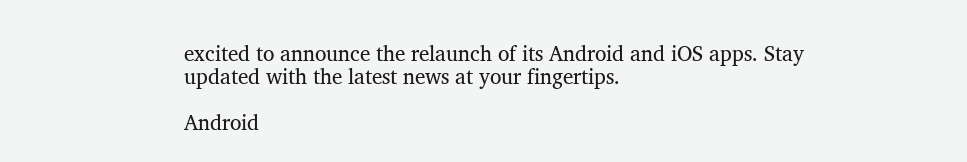excited to announce the relaunch of its Android and iOS apps. Stay updated with the latest news at your fingertips.

Android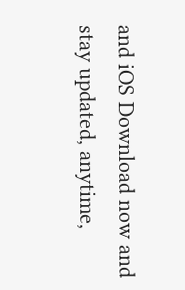and iOS Download now and stay updated, anytime,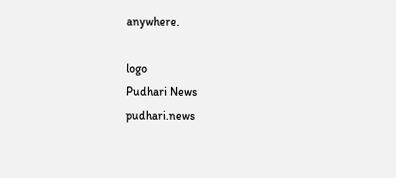anywhere.

logo
Pudhari News
pudhari.news